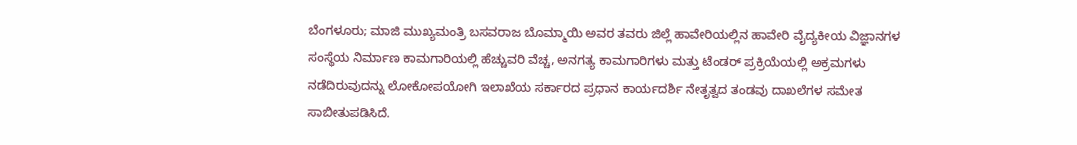ಬೆಂಗಳೂರು; ಮಾಜಿ ಮುಖ್ಯಮಂತ್ರಿ ಬಸವರಾಜ ಬೊಮ್ಮಾಯಿ ಅವರ ತವರು ಜಿಲ್ಲೆ ಹಾವೇರಿಯಲ್ಲಿನ ಹಾವೇರಿ ವೈದ್ಯಕೀಯ ವಿಜ್ಞಾನಗಳ ಸಂಸ್ಥೆಯ ನಿರ್ಮಾಣ ಕಾಮಗಾರಿಯಲ್ಲಿ ಹೆಚ್ಚುವರಿ ವೆಚ್ಚ, ಅನಗತ್ಯ ಕಾಮಗಾರಿಗಳು ಮತ್ತು ಟೆಂಡರ್ ಪ್ರಕ್ರಿಯೆಯಲ್ಲಿ ಅಕ್ರಮಗಳು ನಡೆದಿರುವುದನ್ನು ಲೋಕೋಪಯೋಗಿ ಇಲಾಖೆಯ ಸರ್ಕಾರದ ಪ್ರಧಾನ ಕಾರ್ಯದರ್ಶಿ ನೇತೃತ್ವದ ತಂಡವು ದಾಖಲೆಗಳ ಸಮೇತ ಸಾಬೀತುಪಡಿಸಿದೆ.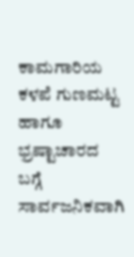ಕಾಮಗಾರಿಯ ಕಳಪೆ ಗುಣಮಟ್ಟ ಹಾಗೂ ಭ್ರಷ್ಟಾಚಾರದ ಬಗ್ಗೆ ಸಾರ್ವಜನಿಕವಾಗಿ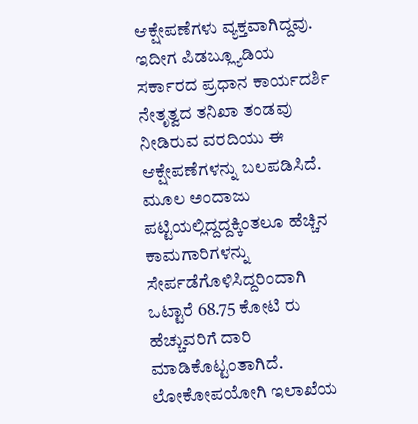ಆಕ್ಷೇಪಣೆಗಳು ವ್ಯಕ್ತವಾಗಿದ್ದವು. ಇದೀಗ ಪಿಡಬ್ಲ್ಯೂಡಿಯ ಸರ್ಕಾರದ ಪ್ರಧಾನ ಕಾರ್ಯದರ್ಶಿ ನೇತೃತ್ವದ ತನಿಖಾ ತಂಡವು ನೀಡಿರುವ ವರದಿಯು ಈ ಆಕ್ಷೇಪಣೆಗಳನ್ನು ಬಲಪಡಿಸಿದೆ. ಮೂಲ ಅಂದಾಜು ಪಟ್ಟಿಯಲ್ಲಿದ್ದದ್ದಕ್ಕಿಂತಲೂ ಹೆಚ್ಚಿನ ಕಾಮಗಾರಿಗಳನ್ನು ಸೇರ್ಪಡೆಗೊಳಿಸಿದ್ದರಿಂದಾಗಿ ಒಟ್ಟಾರೆ 68.75 ಕೋಟಿ ರು ಹೆಚ್ಚುವರಿಗೆ ದಾರಿ ಮಾಡಿಕೊಟ್ಟಂತಾಗಿದೆ.
ಲೋಕೋಪಯೋಗಿ ಇಲಾಖೆಯ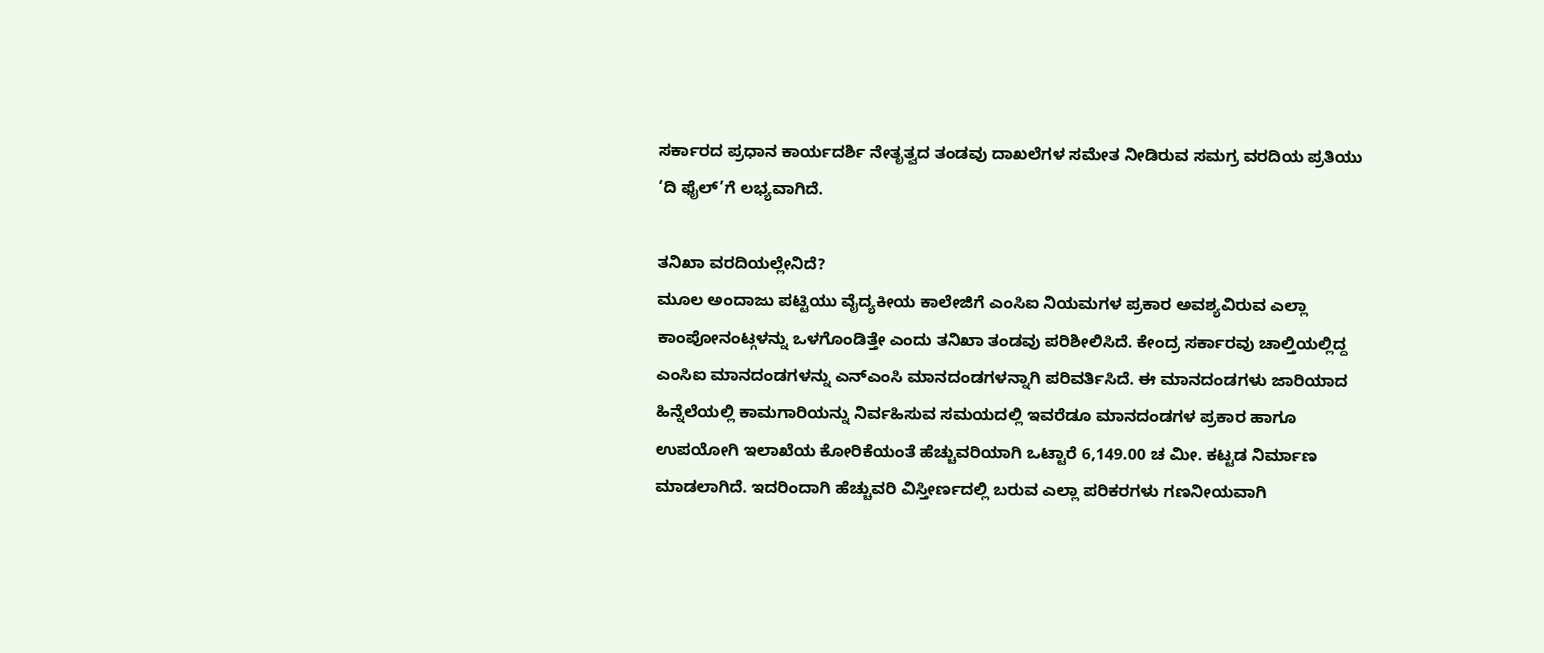ಸರ್ಕಾರದ ಪ್ರಧಾನ ಕಾರ್ಯದರ್ಶಿ ನೇತೃತ್ವದ ತಂಡವು ದಾಖಲೆಗಳ ಸಮೇತ ನೀಡಿರುವ ಸಮಗ್ರ ವರದಿಯ ಪ್ರತಿಯು ‘ದಿ ಫೈಲ್’ಗೆ ಲಭ್ಯವಾಗಿದೆ.

ತನಿಖಾ ವರದಿಯಲ್ಲೇನಿದೆ?
ಮೂಲ ಅಂದಾಜು ಪಟ್ಟಿಯು ವೈದ್ಯಕೀಯ ಕಾಲೇಜಿಗೆ ಎಂಸಿಐ ನಿಯಮಗಳ ಪ್ರಕಾರ ಅವಶ್ಯವಿರುವ ಎಲ್ಲಾ ಕಾಂಪೋನಂಟ್ಗಳನ್ನು ಒಳಗೊಂಡಿತ್ತೇ ಎಂದು ತನಿಖಾ ತಂಡವು ಪರಿಶೀಲಿಸಿದೆ. ಕೇಂದ್ರ ಸರ್ಕಾರವು ಚಾಲ್ತಿಯಲ್ಲಿದ್ದ ಎಂಸಿಐ ಮಾನದಂಡಗಳನ್ನು ಎನ್ಎಂಸಿ ಮಾನದಂಡಗಳನ್ನಾಗಿ ಪರಿವರ್ತಿಸಿದೆ. ಈ ಮಾನದಂಡಗಳು ಜಾರಿಯಾದ ಹಿನ್ನೆಲೆಯಲ್ಲಿ ಕಾಮಗಾರಿಯನ್ನು ನಿರ್ವಹಿಸುವ ಸಮಯದಲ್ಲಿ ಇವರೆಡೂ ಮಾನದಂಡಗಳ ಪ್ರಕಾರ ಹಾಗೂ ಉಪಯೋಗಿ ಇಲಾಖೆಯ ಕೋರಿಕೆಯಂತೆ ಹೆಚ್ಚುವರಿಯಾಗಿ ಒಟ್ಟಾರೆ 6,149.00 ಚ ಮೀ. ಕಟ್ಟಡ ನಿರ್ಮಾಣ ಮಾಡಲಾಗಿದೆ. ಇದರಿಂದಾಗಿ ಹೆಚ್ಚುವರಿ ವಿಸ್ತೀರ್ಣದಲ್ಲಿ ಬರುವ ಎಲ್ಲಾ ಪರಿಕರಗಳು ಗಣನೀಯವಾಗಿ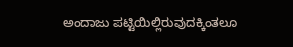ಅಂದಾಜು ಪಟ್ಟಿಯಿಲ್ಲಿರುವುದಕ್ಕಿಂತಲೂ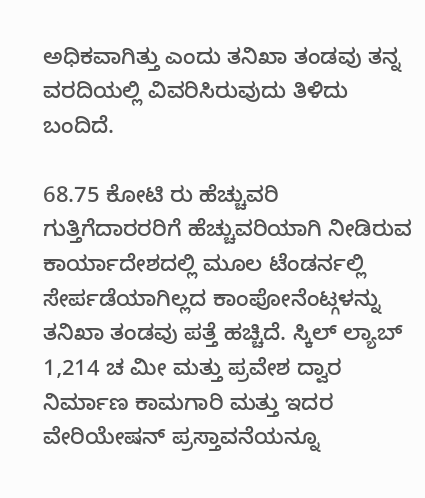ಅಧಿಕವಾಗಿತ್ತು ಎಂದು ತನಿಖಾ ತಂಡವು ತನ್ನ ವರದಿಯಲ್ಲಿ ವಿವರಿಸಿರುವುದು ತಿಳಿದು ಬಂದಿದೆ.

68.75 ಕೋಟಿ ರು ಹೆಚ್ಚುವರಿ
ಗುತ್ತಿಗೆದಾರರರಿಗೆ ಹೆಚ್ಚುವರಿಯಾಗಿ ನೀಡಿರುವ ಕಾರ್ಯಾದೇಶದಲ್ಲಿ ಮೂಲ ಟೆಂಡರ್ನಲ್ಲಿ ಸೇರ್ಪಡೆಯಾಗಿಲ್ಲದ ಕಾಂಪೋನೆಂಟ್ಗಳನ್ನು ತನಿಖಾ ತಂಡವು ಪತ್ತೆ ಹಚ್ಚಿದೆ. ಸ್ಕಿಲ್ ಲ್ಯಾಬ್ 1,214 ಚ ಮೀ ಮತ್ತು ಪ್ರವೇಶ ದ್ವಾರ ನಿರ್ಮಾಣ ಕಾಮಗಾರಿ ಮತ್ತು ಇದರ ವೇರಿಯೇಷನ್ ಪ್ರಸ್ತಾವನೆಯನ್ನೂ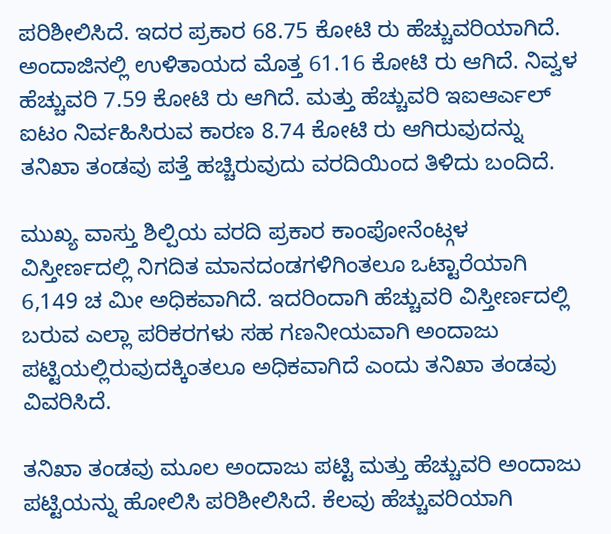ಪರಿಶೀಲಿಸಿದೆ. ಇದರ ಪ್ರಕಾರ 68.75 ಕೋಟಿ ರು ಹೆಚ್ಚುವರಿಯಾಗಿದೆ. ಅಂದಾಜಿನಲ್ಲಿ ಉಳಿತಾಯದ ಮೊತ್ತ 61.16 ಕೋಟಿ ರು ಆಗಿದೆ. ನಿವ್ವಳ ಹೆಚ್ಚುವರಿ 7.59 ಕೋಟಿ ರು ಆಗಿದೆ. ಮತ್ತು ಹೆಚ್ಚುವರಿ ಇಐಆರ್ಎಲ್ ಐಟಂ ನಿರ್ವಹಿಸಿರುವ ಕಾರಣ 8.74 ಕೋಟಿ ರು ಆಗಿರುವುದನ್ನು ತನಿಖಾ ತಂಡವು ಪತ್ತೆ ಹಚ್ಚಿರುವುದು ವರದಿಯಿಂದ ತಿಳಿದು ಬಂದಿದೆ.

ಮುಖ್ಯ ವಾಸ್ತು ಶಿಲ್ಪಿಯ ವರದಿ ಪ್ರಕಾರ ಕಾಂಪೋನೆಂಟ್ಗಳ ವಿಸ್ತೀರ್ಣದಲ್ಲಿ ನಿಗದಿತ ಮಾನದಂಡಗಳಿಗಿಂತಲೂ ಒಟ್ಟಾರೆಯಾಗಿ 6,149 ಚ ಮೀ ಅಧಿಕವಾಗಿದೆ. ಇದರಿಂದಾಗಿ ಹೆಚ್ಚುವರಿ ವಿಸ್ತೀರ್ಣದಲ್ಲಿ ಬರುವ ಎಲ್ಲಾ ಪರಿಕರಗಳು ಸಹ ಗಣನೀಯವಾಗಿ ಅಂದಾಜು ಪಟ್ಟಿಯಲ್ಲಿರುವುದಕ್ಕಿಂತಲೂ ಅಧಿಕವಾಗಿದೆ ಎಂದು ತನಿಖಾ ತಂಡವು ವಿವರಿಸಿದೆ.

ತನಿಖಾ ತಂಡವು ಮೂಲ ಅಂದಾಜು ಪಟ್ಟಿ ಮತ್ತು ಹೆಚ್ಚುವರಿ ಅಂದಾಜು ಪಟ್ಟಿಯನ್ನು ಹೋಲಿಸಿ ಪರಿಶೀಲಿಸಿದೆ. ಕೆಲವು ಹೆಚ್ಚುವರಿಯಾಗಿ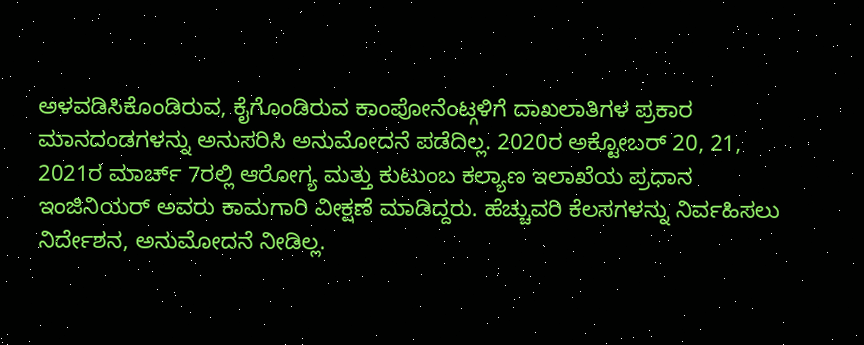ಅಳವಡಿಸಿಕೊಂಡಿರುವ, ಕೈಗೊಂಡಿರುವ ಕಾಂಪೋನೆಂಟ್ಗಳಿಗೆ ದಾಖಲಾತಿಗಳ ಪ್ರಕಾರ ಮಾನದಂಡಗಳನ್ನು ಅನುಸರಿಸಿ ಅನುಮೋದನೆ ಪಡೆದಿಲ್ಲ. 2020ರ ಅಕ್ಟೋಬರ್ 20, 21, 2021ರ ಮಾರ್ಚ್ 7ರಲ್ಲಿ ಆರೋಗ್ಯ ಮತ್ತು ಕುಟುಂಬ ಕಲ್ಯಾಣ ಇಲಾಖೆಯ ಪ್ರಧಾನ ಇಂಜಿನಿಯರ್ ಅವರು ಕಾಮಗಾರಿ ವೀಕ್ಷಣೆ ಮಾಡಿದ್ದರು. ಹೆಚ್ಚುವರಿ ಕೆಲಸಗಳನ್ನು ನಿರ್ವಹಿಸಲು ನಿರ್ದೇಶನ, ಅನುಮೋದನೆ ನೀಡಿಲ್ಲ.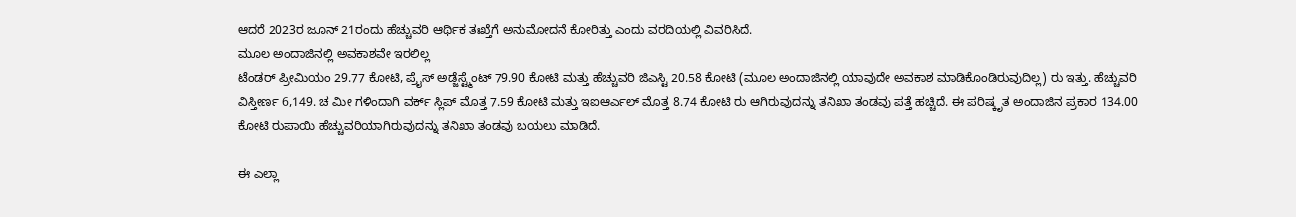ಆದರೆ 2023ರ ಜೂನ್ 21ರಂದು ಹೆಚ್ಚುವರಿ ಆರ್ಥಿಕ ತಃಖ್ತೆಗೆ ಅನುಮೋದನೆ ಕೋರಿತ್ತು ಎಂದು ವರದಿಯಲ್ಲಿ ವಿವರಿಸಿದೆ.
ಮೂಲ ಅಂದಾಜಿನಲ್ಲಿ ಅವಕಾಶವೇ ಇರಲಿಲ್ಲ
ಟೆಂಡರ್ ಪ್ರೀಮಿಯಂ 29.77 ಕೋಟಿ, ಪ್ರೈಸ್ ಅಡ್ಜೆಸ್ಟ್ಮೆಂಟ್ 79.90 ಕೋಟಿ ಮತ್ತು ಹೆಚ್ಚುವರಿ ಜಿಎಸ್ಟಿ 20.58 ಕೋಟಿ (ಮೂಲ ಅಂದಾಜಿನಲ್ಲಿ ಯಾವುದೇ ಅವಕಾಶ ಮಾಡಿಕೊಂಡಿರುವುದಿಲ್ಲ) ರು ಇತ್ತು. ಹೆಚ್ಚುವರಿ ವಿಸ್ತೀರ್ಣ 6,149. ಚ ಮೀ ಗಳಿಂದಾಗಿ ವರ್ಕ್ ಸ್ಲಿಪ್ ಮೊತ್ತ 7.59 ಕೋಟಿ ಮತ್ತು ಇಐಆರ್ಎಲ್ ಮೊತ್ತ 8.74 ಕೋಟಿ ರು ಆಗಿರುವುದನ್ನು ತನಿಖಾ ತಂಡವು ಪತ್ತೆ ಹಚ್ಚಿದೆ. ಈ ಪರಿಷ್ಕೃತ ಅಂದಾಜಿನ ಪ್ರಕಾರ 134.00 ಕೋಟಿ ರುಪಾಯಿ ಹೆಚ್ಚುವರಿಯಾಗಿರುವುದನ್ನು ತನಿಖಾ ತಂಡವು ಬಯಲು ಮಾಡಿದೆ.

ಈ ಎಲ್ಲಾ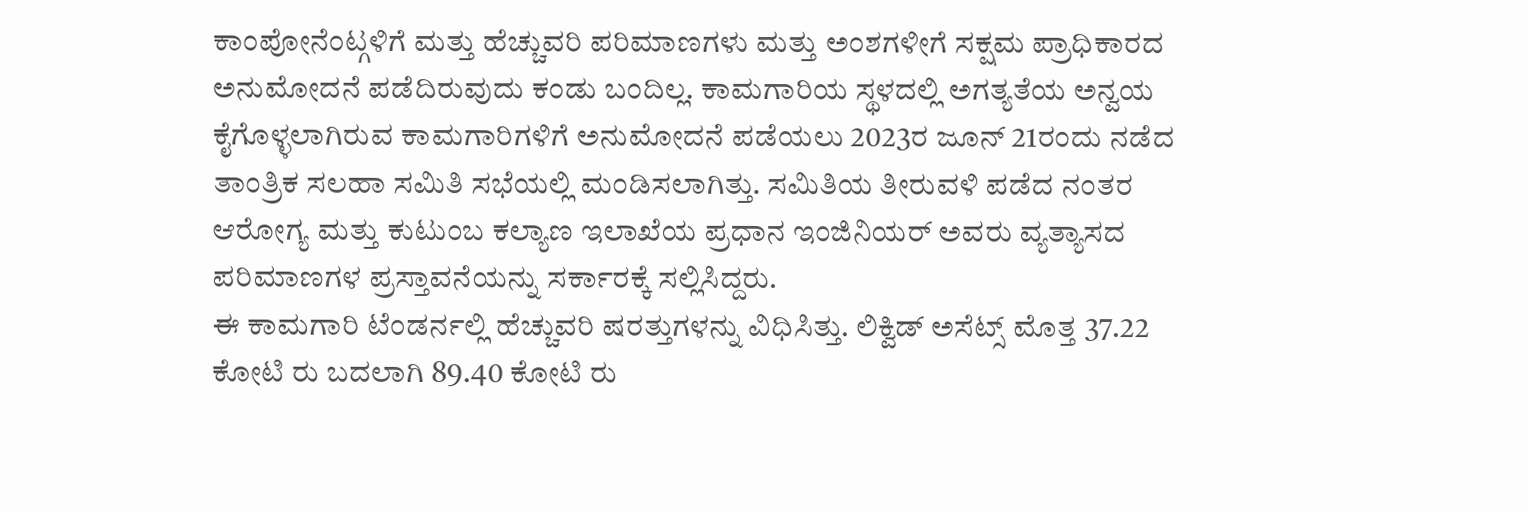ಕಾಂಪೋನೆಂಟ್ಗಳಿಗೆ ಮತ್ತು ಹೆಚ್ಚುವರಿ ಪರಿಮಾಣಗಳು ಮತ್ತು ಅಂಶಗಳೀಗೆ ಸಕ್ಷಮ ಪ್ರಾಧಿಕಾರದ ಅನುಮೋದನೆ ಪಡೆದಿರುವುದು ಕಂಡು ಬಂದಿಲ್ಲ. ಕಾಮಗಾರಿಯ ಸ್ಥಳದಲ್ಲಿ ಅಗತ್ಯತೆಯ ಅನ್ವಯ ಕೈಗೊಳ್ಳಲಾಗಿರುವ ಕಾಮಗಾರಿಗಳಿಗೆ ಅನುಮೋದನೆ ಪಡೆಯಲು 2023ರ ಜೂನ್ 21ರಂದು ನಡೆದ ತಾಂತ್ರಿಕ ಸಲಹಾ ಸಮಿತಿ ಸಭೆಯಲ್ಲಿ ಮಂಡಿಸಲಾಗಿತ್ತು. ಸಮಿತಿಯ ತೀರುವಳಿ ಪಡೆದ ನಂತರ ಆರೋಗ್ಯ ಮತ್ತು ಕುಟುಂಬ ಕಲ್ಯಾಣ ಇಲಾಖೆಯ ಪ್ರಧಾನ ಇಂಜಿನಿಯರ್ ಅವರು ವ್ಯತ್ಯಾಸದ ಪರಿಮಾಣಗಳ ಪ್ರಸ್ತಾವನೆಯನ್ನು ಸರ್ಕಾರಕ್ಕೆ ಸಲ್ಲಿಸಿದ್ದರು.
ಈ ಕಾಮಗಾರಿ ಟೆಂಡರ್ನಲ್ಲಿ ಹೆಚ್ಚುವರಿ ಷರತ್ತುಗಳನ್ನು ವಿಧಿಸಿತ್ತು. ಲಿಕ್ವಿಡ್ ಅಸೆಟ್ಸ್ ಮೊತ್ತ 37.22 ಕೋಟಿ ರು ಬದಲಾಗಿ 89.40 ಕೋಟಿ ರು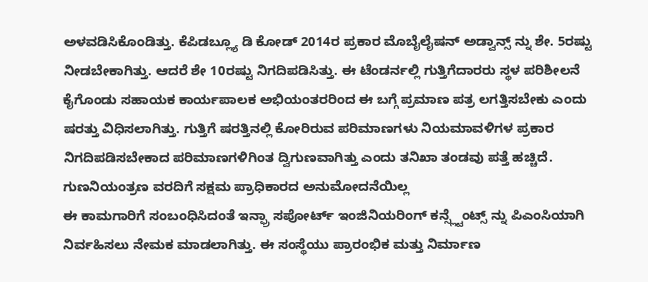ಅಳವಡಿಸಿಕೊಂಡಿತ್ತು. ಕೆಪಿಡಬ್ಲ್ಯೂ ಡಿ ಕೋಡ್ 2014ರ ಪ್ರಕಾರ ಮೊಬೈಲೈಷನ್ ಅಡ್ವಾನ್ಸ್ ನ್ನು ಶೇ. 5ರಷ್ಟು ನೀಡಬೇಕಾಗಿತ್ತು. ಆದರೆ ಶೇ 10ರಷ್ಟು ನಿಗದಿಪಡಿಸಿತ್ತು. ಈ ಟೆಂಡರ್ನಲ್ಲಿ ಗುತ್ತಿಗೆದಾರರು ಸ್ಥಳ ಪರಿಶೀಲನೆ ಕೈಗೊಂಡು ಸಹಾಯಕ ಕಾರ್ಯಪಾಲಕ ಅಭಿಯಂತರರಿಂದ ಈ ಬಗ್ಗೆ ಪ್ರಮಾಣ ಪತ್ರ ಲಗತ್ತಿಸಬೇಕು ಎಂದು ಷರತ್ತು ವಿಧಿಸಲಾಗಿತ್ತು. ಗುತ್ತಿಗೆ ಷರತ್ತಿನಲ್ಲಿ ಕೋರಿರುವ ಪರಿಮಾಣಗಳು ನಿಯಮಾವಳಿಗಳ ಪ್ರಕಾರ ನಿಗದಿಪಡಿಸಬೇಕಾದ ಪರಿಮಾಣಗಳಿಗಿಂತ ದ್ವಿಗುಣವಾಗಿತ್ತು ಎಂದು ತನಿಖಾ ತಂಡವು ಪತ್ತೆ ಹಚ್ಚಿದೆ.
ಗುಣನಿಯಂತ್ರಣ ವರದಿಗೆ ಸಕ್ಷಮ ಪ್ರಾಧಿಕಾರದ ಅನುಮೋದನೆಯಿಲ್ಲ
ಈ ಕಾಮಗಾರಿಗೆ ಸಂಬಂಧಿಸಿದಂತೆ ಇನ್ಫ್ರಾ ಸಪೋರ್ಟ್ ಇಂಜಿನಿಯರಿಂಗ್ ಕನ್ಸ್ಲ್ಟೆಂಟ್ಸ್ ನ್ನು ಪಿಎಂಸಿಯಾಗಿ ನಿರ್ವಹಿಸಲು ನೇಮಕ ಮಾಡಲಾಗಿತ್ತು. ಈ ಸಂಸ್ಥೆಯು ಪ್ರಾರಂಭಿಕ ಮತ್ತು ನಿರ್ಮಾಣ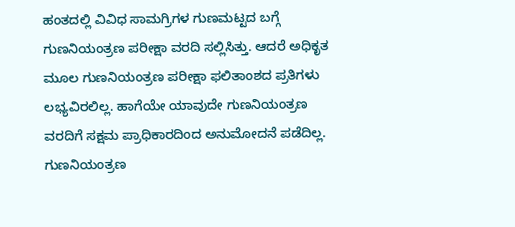ಹಂತದಲ್ಲಿ ವಿವಿಧ ಸಾಮಗ್ರಿಗಳ ಗುಣಮಟ್ಟದ ಬಗ್ಗೆ ಗುಣನಿಯಂತ್ರಣ ಪರೀಕ್ಷಾ ವರದಿ ಸಲ್ಲಿಸಿತ್ತು. ಆದರೆ ಅಧಿಕೃತ ಮೂಲ ಗುಣನಿಯಂತ್ರಣ ಪರೀಕ್ಷಾ ಫಲಿತಾಂಶದ ಪ್ರತಿಗಳು ಲಭ್ಯವಿರಲಿಲ್ಲ. ಹಾಗೆಯೇ ಯಾವುದೇ ಗುಣನಿಯಂತ್ರಣ ವರದಿಗೆ ಸಕ್ಷಮ ಪ್ರಾಧಿಕಾರದಿಂದ ಅನುಮೋದನೆ ಪಡೆದಿಲ್ಲ.
ಗುಣನಿಯಂತ್ರಣ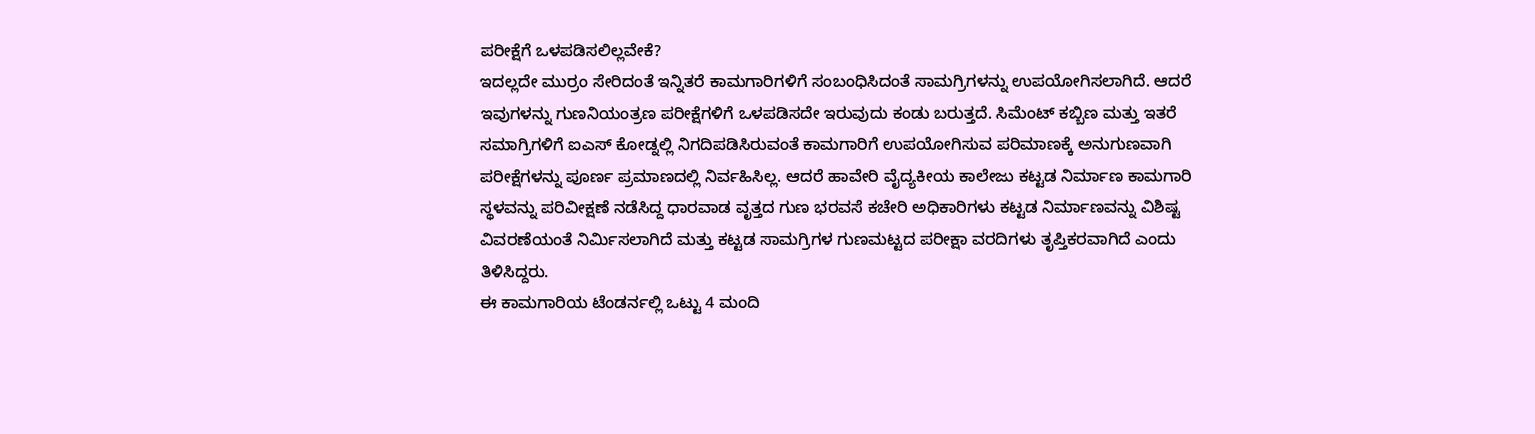ಪರೀಕ್ಷೆಗೆ ಒಳಪಡಿಸಲಿಲ್ಲವೇಕೆ?
ಇದಲ್ಲದೇ ಮುರ್ರಂ ಸೇರಿದಂತೆ ಇನ್ನಿತರೆ ಕಾಮಗಾರಿಗಳಿಗೆ ಸಂಬಂಧಿಸಿದಂತೆ ಸಾಮಗ್ರಿಗಳನ್ನು ಉಪಯೋಗಿಸಲಾಗಿದೆ. ಆದರೆ ಇವುಗಳನ್ನು ಗುಣನಿಯಂತ್ರಣ ಪರೀಕ್ಷೆಗಳಿಗೆ ಒಳಪಡಿಸದೇ ಇರುವುದು ಕಂಡು ಬರುತ್ತದೆ. ಸಿಮೆಂಟ್ ಕಬ್ಬಿಣ ಮತ್ತು ಇತರೆ ಸಮಾಗ್ರಿಗಳಿಗೆ ಐಎಸ್ ಕೋಡ್ನಲ್ಲಿ ನಿಗದಿಪಡಿಸಿರುವಂತೆ ಕಾಮಗಾರಿಗೆ ಉಪಯೋಗಿಸುವ ಪರಿಮಾಣಕ್ಕೆ ಅನುಗುಣವಾಗಿ ಪರೀಕ್ಷೆಗಳನ್ನು ಪೂರ್ಣ ಪ್ರಮಾಣದಲ್ಲಿ ನಿರ್ವಹಿಸಿಲ್ಲ. ಆದರೆ ಹಾವೇರಿ ವೈದ್ಯಕೀಯ ಕಾಲೇಜು ಕಟ್ಟಡ ನಿರ್ಮಾಣ ಕಾಮಗಾರಿ ಸ್ಥಳವನ್ನು ಪರಿವೀಕ್ಷಣೆ ನಡೆಸಿದ್ದ ಧಾರವಾಡ ವೃತ್ತದ ಗುಣ ಭರವಸೆ ಕಚೇರಿ ಅಧಿಕಾರಿಗಳು ಕಟ್ಟಡ ನಿರ್ಮಾಣವನ್ನು ವಿಶಿಷ್ಟ ವಿವರಣೆಯಂತೆ ನಿರ್ಮಿಸಲಾಗಿದೆ ಮತ್ತು ಕಟ್ಟಡ ಸಾಮಗ್ರಿಗಳ ಗುಣಮಟ್ಟದ ಪರೀಕ್ಷಾ ವರದಿಗಳು ತೃಪ್ತಿಕರವಾಗಿದೆ ಎಂದು ತಿಳಿಸಿದ್ದರು.
ಈ ಕಾಮಗಾರಿಯ ಟೆಂಡರ್ನಲ್ಲಿ ಒಟ್ಟು 4 ಮಂದಿ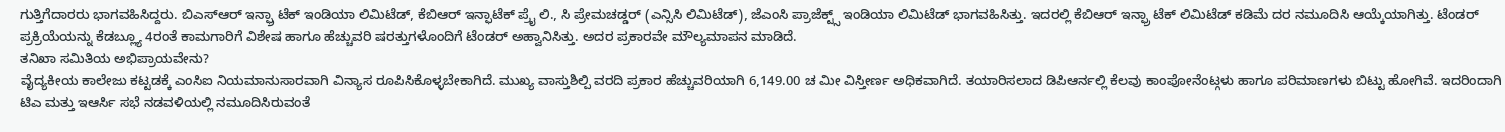ಗುತ್ತಿಗೆದಾರರು ಭಾಗವಹಿಸಿದ್ದರು. ಬಿಎಸ್ಆರ್ ಇನ್ಫ್ರಾ ಟೆಕ್ ಇಂಡಿಯಾ ಲಿಮಿಟೆಡ್, ಕೆಬಿಆರ್ ಇನ್ಫಾಟೆಕ್ ಪ್ರೈ ಲಿ., ಸಿ ಪ್ರೇಮಚಡ್ಡರ್ (ಎನ್ಸಿಸಿ ಲಿಮಿಟೆಡ್), ಜೆಎಂಸಿ ಪ್ರಾಜೆಕ್ಟ್ಸ್ ಇಂಡಿಯಾ ಲಿಮಿಟೆಡ್ ಭಾಗವಹಿಸಿತ್ತು. ಇದರಲ್ಲಿ ಕೆಬಿಆರ್ ಇನ್ಫ್ರಾ ಟೆಕ್ ಲಿಮಿಟೆಡ್ ಕಡಿಮೆ ದರ ನಮೂದಿಸಿ ಆಯ್ಕೆಯಾಗಿತ್ತು. ಟೆಂಡರ್ ಪ್ರಕ್ರಿಯೆಯನ್ನು ಕೆಡಬ್ಲ್ಯೂ 4ರಂತೆ ಕಾಮಗಾರಿಗೆ ವಿಶೇಷ ಹಾಗೂ ಹೆಚ್ಚುವರಿ ಷರತ್ತುಗಳೊಂದಿಗೆ ಟೆಂಡರ್ ಅಹ್ವಾನಿಸಿತ್ತು. ಅದರ ಪ್ರಕಾರವೇ ಮೌಲ್ಯಮಾಪನ ಮಾಡಿದೆ.
ತನಿಖಾ ಸಮಿತಿಯ ಅಭಿಪ್ರಾಯವೇನು?
ವೈದ್ಯಕೀಯ ಕಾಲೇಜು ಕಟ್ಟಡಕ್ಕೆ ಎಂಸಿಐ ನಿಯಮಾನುಸಾರವಾಗಿ ವಿನ್ಯಾಸ ರೂಪಿಸಿಕೊಳ್ಳಬೇಕಾಗಿದೆ. ಮುಖ್ಯ ವಾಸ್ತುಶಿಲ್ಪಿ ವರದಿ ಪ್ರಕಾರ ಹೆಚ್ಚುವರಿಯಾಗಿ 6,149.00 ಚ ಮೀ ವಿಸ್ತೀರ್ಣ ಅಧಿಕವಾಗಿದೆ. ತಯಾರಿಸಲಾದ ಡಿಪಿಆರ್ನಲ್ಲಿ ಕೆಲವು ಕಾಂಪೋನೆಂಟ್ಗಳು ಹಾಗೂ ಪರಿಮಾಣಗಳು ಬಿಟ್ಟು ಹೋಗಿವೆ. ಇದರಿಂದಾಗಿ ಟಿಎ ಮತ್ತು ಇಆರ್ಸಿ ಸಭೆ ನಡವಳಿಯಲ್ಲಿ ನಮೂದಿಸಿರುವಂತೆ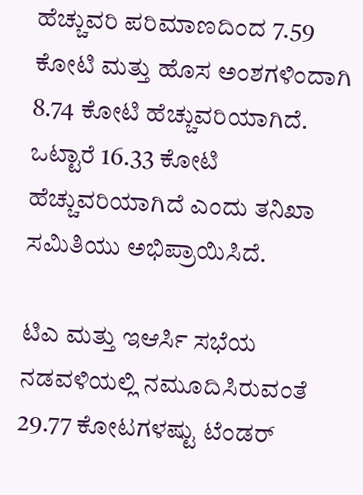ಹೆಚ್ಚುವರಿ ಪರಿಮಾಣದಿಂದ 7.59 ಕೋಟಿ ಮತ್ತು ಹೊಸ ಅಂಶಗಳಿಂದಾಗಿ 8.74 ಕೋಟಿ ಹೆಚ್ಚುವರಿಯಾಗಿದೆ. ಒಟ್ಟಾರೆ 16.33 ಕೋಟಿ ಹೆಚ್ಚುವರಿಯಾಗಿದೆ ಎಂದು ತನಿಖಾ ಸಮಿತಿಯು ಅಭಿಪ್ರಾಯಿಸಿದೆ.

ಟಿಎ ಮತ್ತು ಇಆರ್ಸಿ ಸಭೆಯ ನಡವಳಿಯಲ್ಲಿ ನಮೂದಿಸಿರುವಂತೆ 29.77 ಕೋಟಗಳಷ್ಟು ಟೆಂಡರ್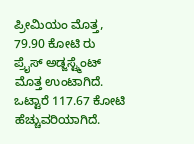ಪ್ರೀಮಿಯಂ ಮೊತ್ತ, 79.90 ಕೋಟಿ ರು ಪ್ರೈಸ್ ಅಡ್ಜಸ್ಟ್ಮೆಂಟ್ ಮೊತ್ತ ಉಂಟಾಗಿದೆ. ಒಟ್ಟಾರೆ 117.67 ಕೋಟಿ ಹೆಚ್ಚುವರಿಯಾಗಿದೆ.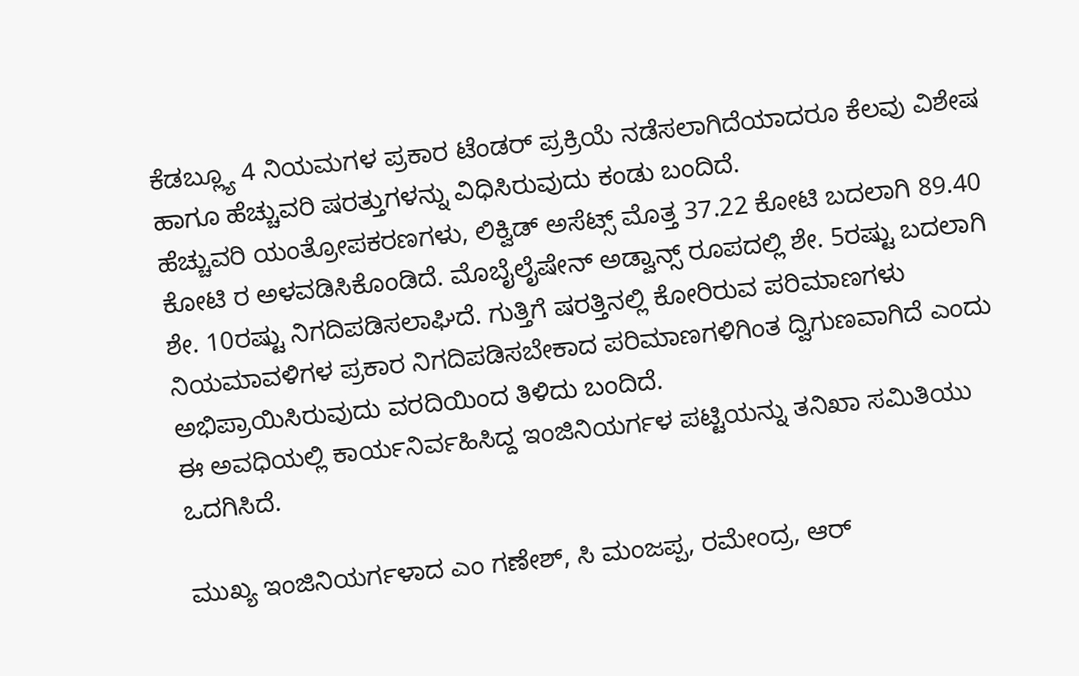ಕೆಡಬ್ಲ್ಯೂ 4 ನಿಯಮಗಳ ಪ್ರಕಾರ ಟೆಂಡರ್ ಪ್ರಕ್ರಿಯೆ ನಡೆಸಲಾಗಿದೆಯಾದರೂ ಕೆಲವು ವಿಶೇಷ ಹಾಗೂ ಹೆಚ್ಚುವರಿ ಷರತ್ತುಗಳನ್ನು ವಿಧಿಸಿರುವುದು ಕಂಡು ಬಂದಿದೆ.
ಹೆಚ್ಚುವರಿ ಯಂತ್ರೋಪಕರಣಗಳು, ಲಿಕ್ವಿಡ್ ಅಸೆಟ್ಸ್ ಮೊತ್ತ 37.22 ಕೋಟಿ ಬದಲಾಗಿ 89.40 ಕೋಟಿ ರ ಅಳವಡಿಸಿಕೊಂಡಿದೆ. ಮೊಬೈಲೈಷೇನ್ ಅಡ್ವಾನ್ಸ್ ರೂಪದಲ್ಲಿ ಶೇ. 5ರಷ್ಟು ಬದಲಾಗಿ ಶೇ. 10ರಷ್ಟು ನಿಗದಿಪಡಿಸಲಾಘಿದೆ. ಗುತ್ತಿಗೆ ಷರತ್ತಿನಲ್ಲಿ ಕೋರಿರುವ ಪರಿಮಾಣಗಳು ನಿಯಮಾವಳಿಗಳ ಪ್ರಕಾರ ನಿಗದಿಪಡಿಸಬೇಕಾದ ಪರಿಮಾಣಗಳಿಗಿಂತ ದ್ವಿಗುಣವಾಗಿದೆ ಎಂದು ಅಭಿಪ್ರಾಯಿಸಿರುವುದು ವರದಿಯಿಂದ ತಿಳಿದು ಬಂದಿದೆ.
ಈ ಅವಧಿಯಲ್ಲಿ ಕಾರ್ಯನಿರ್ವಹಿಸಿದ್ದ ಇಂಜಿನಿಯರ್ಗಳ ಪಟ್ಟಿಯನ್ನು ತನಿಖಾ ಸಮಿತಿಯು ಒದಗಿಸಿದೆ.

ಮುಖ್ಯ ಇಂಜಿನಿಯರ್ಗಳಾದ ಎಂ ಗಣೇಶ್, ಸಿ ಮಂಜಪ್ಪ, ರಮೇಂದ್ರ, ಆರ್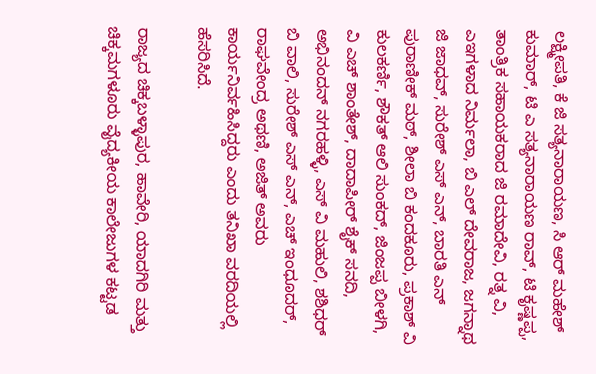ಲಕ್ಷ್ಮೀಪತಿ, ಕೆ ಜಿ ಸತ್ಯನಾರಾಯಣ, ಸಿ ಆರ್ ಮಹೇಶ್ ಕುಮಾರ್, ಟಿ ಎ ಸತ್ಯನಾರಾಯಣ ರಾವ್, ಟಿ ಕೃಷ್ಣಪ್ಪ, ತಾಂತ್ರಿಕ ಸಹಾಯಕರಾದ ಜಿ ರಮಾದೇವಿ, ರತ್ನ ವಿ, ಎಇಗಳಾದ ನಿರ್ಮಲಾ, ಬಿ ಎಲ್ ದೇವರಾಜ, ಜಗನ್ನಾಥ ಜಿ ಜಾಧವ್, ಸುರೇಶ್ ಎಸ್ ಎನ್, ಬಾರತಿ ಎನ್ ಪುರಾಣೀಕ್ ಮಠ್, ಶೀಲಾ ಬಿ ಕಂದಕೂರು, ಪ್ರಕಾಶ್ ವಿ ಕುಲಕರ್ಣಿ, ಶೌಕತ್ ಆಲಿ ಸುಂಕದ್, ಜಿಂಜಪ್ಪ ಬೀಳಗಿ, ವಿ ಎಚ್ ಶಾಂತೇಶ್, ದಾದಾಪೀರ್ ಶೈಕ್ ಸನದಿ, ಅಭಿನಂದನ್ ನಗರಹಳ್ಳಿ, ಎಸ್ ವಿ ಮಹುಲಿ, ಶಶಿಧರ್ ಬಿ ವಾಲಿ, ಸುರೇಶ್ ಎಸ್ ಎನ್, ಎಚ್ ಇಂಧೂದರ್, ರಾಘವೇಂದ್ರ ಅಥಣಿ, ಅಜಿತ್ ಅವರು ಕಾರ್ಯನಿರ್ವಹಿಸಿದ್ದರು ಎಂದು ತನಿಖಾ ವರದಿಯಲ್ಲಿ ಹೆಸರಿಸಿದೆ.

ರಾಜ್ಯದ ಚಿಕ್ಕಬಳ್ಳಾಪುರ, ಹಾವೇರಿ, ಯಾದಗಿರಿ ಮತ್ತು ಚಿಕ್ಕಮಗಳೂರು ವೈದ್ಯಕೀಯ ಕಾಲೇಜುಗಳ ಕಟ್ಟಡ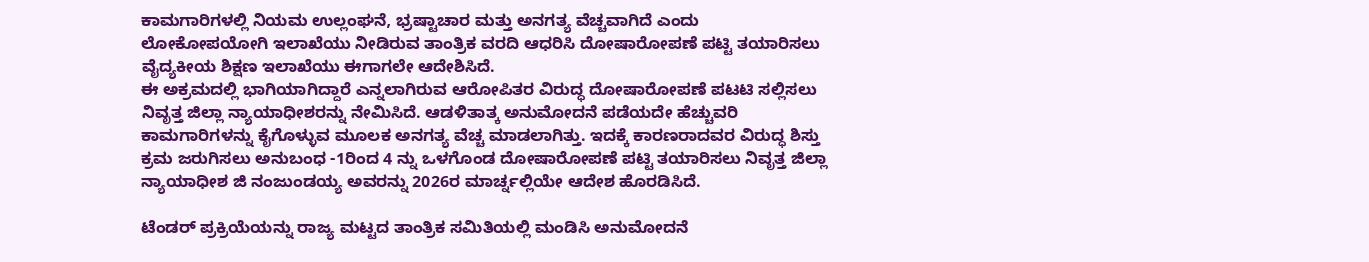ಕಾಮಗಾರಿಗಳಲ್ಲಿ ನಿಯಮ ಉಲ್ಲಂಘನೆ, ಭ್ರಷ್ಟಾಚಾರ ಮತ್ತು ಅನಗತ್ಯ ವೆಚ್ಚವಾಗಿದೆ ಎಂದು ಲೋಕೋಪಯೋಗಿ ಇಲಾಖೆಯು ನೀಡಿರುವ ತಾಂತ್ರಿಕ ವರದಿ ಆಧರಿಸಿ ದೋಷಾರೋಪಣೆ ಪಟ್ಟಿ ತಯಾರಿಸಲು ವೈದ್ಯಕೀಯ ಶಿಕ್ಷಣ ಇಲಾಖೆಯು ಈಗಾಗಲೇ ಆದೇಶಿಸಿದೆ.
ಈ ಅಕ್ರಮದಲ್ಲಿ ಭಾಗಿಯಾಗಿದ್ದಾರೆ ಎನ್ನಲಾಗಿರುವ ಆರೋಪಿತರ ವಿರುದ್ಧ ದೋಷಾರೋಪಣೆ ಪಟಟಿ ಸಲ್ಲಿಸಲು ನಿವೃತ್ತ ಜಿಲ್ಲಾ ನ್ಯಾಯಾಧೀಶರನ್ನು ನೇಮಿಸಿದೆ. ಆಡಳಿತಾತ್ಕ ಅನುಮೋದನೆ ಪಡೆಯದೇ ಹೆಚ್ಚುವರಿ ಕಾಮಗಾರಿಗಳನ್ನು ಕೈಗೊಳ್ಳುವ ಮೂಲಕ ಅನಗತ್ಯ ವೆಚ್ಚ ಮಾಡಲಾಗಿತ್ತು. ಇದಕ್ಕೆ ಕಾರಣರಾದವರ ವಿರುದ್ಧ ಶಿಸ್ತು ಕ್ರಮ ಜರುಗಿಸಲು ಅನುಬಂಧ -1ರಿಂದ 4 ನ್ನು ಒಳಗೊಂಡ ದೋಷಾರೋಪಣೆ ಪಟ್ಟಿ ತಯಾರಿಸಲು ನಿವೃತ್ತ ಜಿಲ್ಲಾ ನ್ಯಾಯಾಧೀಶ ಜಿ ನಂಜುಂಡಯ್ಯ ಅವರನ್ನು 2026ರ ಮಾರ್ಚ್ನಲ್ಲಿಯೇ ಆದೇಶ ಹೊರಡಿಸಿದೆ.

ಟೆಂಡರ್ ಪ್ರಕ್ರಿಯೆಯನ್ನು ರಾಜ್ಯ ಮಟ್ಟದ ತಾಂತ್ರಿಕ ಸಮಿತಿಯಲ್ಲಿ ಮಂಡಿಸಿ ಅನುಮೋದನೆ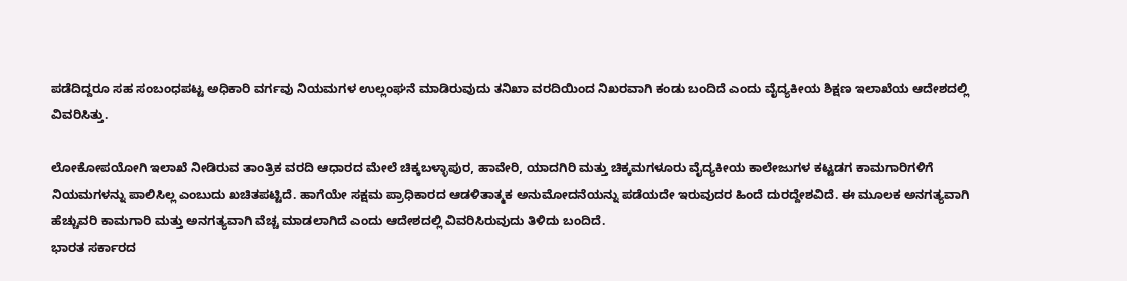ಪಡೆದಿದ್ದರೂ ಸಹ ಸಂಬಂಧಪಟ್ಟ ಅಧಿಕಾರಿ ವರ್ಗವು ನಿಯಮಗಳ ಉಲ್ಲಂಘನೆ ಮಾಡಿರುವುದು ತನಿಖಾ ವರದಿಯಿಂದ ನಿಖರವಾಗಿ ಕಂಡು ಬಂದಿದೆ ಎಂದು ವೈದ್ಯಕೀಯ ಶಿಕ್ಷಣ ಇಲಾಖೆಯ ಆದೇಶದಲ್ಲಿ ವಿವರಿಸಿತ್ತು.

ಲೋಕೋಪಯೋಗಿ ಇಲಾಖೆ ನೀಡಿರುವ ತಾಂತ್ರಿಕ ವರದಿ ಆಧಾರದ ಮೇಲೆ ಚಿಕ್ಕಬಳ್ಳಾಪುರ, ಹಾವೇರಿ, ಯಾದಗಿರಿ ಮತ್ತು ಚಿಕ್ಕಮಗಳೂರು ವೈದ್ಯಕೀಯ ಕಾಲೇಜುಗಳ ಕಟ್ಟಡಗ ಕಾಮಗಾರಿಗಳಿಗೆ ನಿಯಮಗಳನ್ನು ಪಾಲಿಸಿಲ್ಲ ಎಂಬುದು ಖಚಿತಪಟ್ಟಿದೆ. ಹಾಗೆಯೇ ಸಕ್ಷಮ ಪ್ರಾಧಿಕಾರದ ಆಡಳಿತಾತ್ಮಕ ಅನುಮೋದನೆಯನ್ನು ಪಡೆಯದೇ ಇರುವುದರ ಹಿಂದೆ ದುರದ್ದೇಶವಿದೆ. ಈ ಮೂಲಕ ಅನಗತ್ಯವಾಗಿ ಹೆಚ್ಚುವರಿ ಕಾಮಗಾರಿ ಮತ್ತು ಅನಗತ್ಯವಾಗಿ ವೆಚ್ಚ ಮಾಡಲಾಗಿದೆ ಎಂದು ಆದೇಶದಲ್ಲಿ ವಿವರಿಸಿರುವುದು ತಿಳಿದು ಬಂದಿದೆ.
ಭಾರತ ಸರ್ಕಾರದ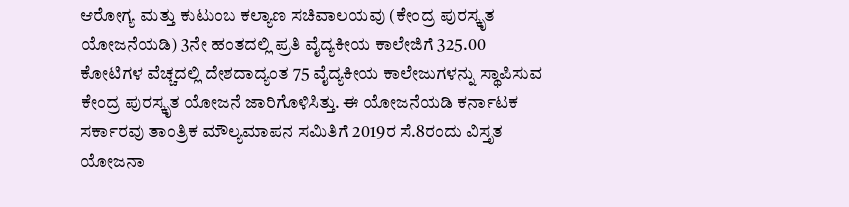ಆರೋಗ್ಯ ಮತ್ತು ಕುಟುಂಬ ಕಲ್ಯಾಣ ಸಚಿವಾಲಯವು (ಕೇಂದ್ರ ಪುರಸ್ಕೃತ ಯೋಜನೆಯಡಿ) 3ನೇ ಹಂತದಲ್ಲಿ ಪ್ರತಿ ವೈದ್ಯಕೀಯ ಕಾಲೇಜಿಗೆ 325.00 ಕೋಟಿಗಳ ವೆಚ್ಚದಲ್ಲಿ ದೇಶದಾದ್ಯಂತ 75 ವೈದ್ಯಕೀಯ ಕಾಲೇಜುಗಳನ್ನು ಸ್ಥಾಪಿಸುವ ಕೇಂದ್ರ ಪುರಸ್ಕೃತ ಯೋಜನೆ ಜಾರಿಗೊಳಿಸಿತ್ತು. ಈ ಯೋಜನೆಯಡಿ ಕರ್ನಾಟಕ ಸರ್ಕಾರವು ತಾಂತ್ರಿಕ ಮೌಲ್ಯಮಾಪನ ಸಮಿತಿಗೆ 2019ರ ಸೆ.8ರಂದು ವಿಸ್ತೃತ ಯೋಜನಾ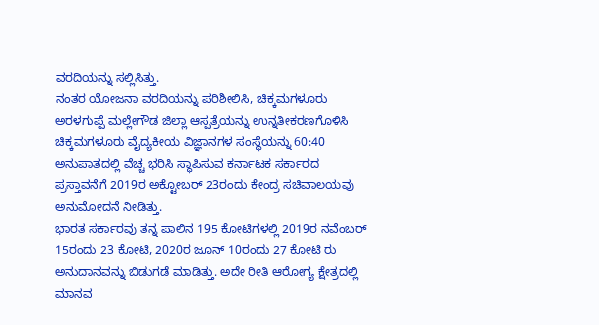ವರದಿಯನ್ನು ಸಲ್ಲಿಸಿತ್ತು.
ನಂತರ ಯೋಜನಾ ವರದಿಯನ್ನು ಪರಿಶೀಲಿಸಿ, ಚಿಕ್ಕಮಗಳೂರು ಅರಳಗುಪ್ಪೆ ಮಲ್ಲೇಗೌಡ ಜಿಲ್ಲಾ ಆಸ್ಪತ್ರೆಯನ್ನು ಉನ್ನತೀಕರಣಗೊಳಿಸಿ ಚಿಕ್ಕಮಗಳೂರು ವೈದ್ಯಕೀಯ ವಿಜ್ಞಾನಗಳ ಸಂಸ್ಥೆಯನ್ನು 60:40 ಅನುಪಾತದಲ್ಲಿ ವೆಚ್ಚ ಭರಿಸಿ ಸ್ಥಾಪಿಸುವ ಕರ್ನಾಟಕ ಸರ್ಕಾರದ ಪ್ರಸ್ತಾವನೆಗೆ 2019ರ ಅಕ್ಟೋಬರ್ 23ರಂದು ಕೇಂದ್ರ ಸಚಿವಾಲಯವು ಅನುಮೋದನೆ ನೀಡಿತ್ತು.
ಭಾರತ ಸರ್ಕಾರವು ತನ್ನ ಪಾಲಿನ 195 ಕೋಟಿಗಳಲ್ಲಿ 2019ರ ನವೆಂಬರ್ 15ರಂದು 23 ಕೋಟಿ, 2020ರ ಜೂನ್ 10ರಂದು 27 ಕೋಟಿ ರು ಅನುದಾನವನ್ನು ಬಿಡುಗಡೆ ಮಾಡಿತ್ತು. ಅದೇ ರೀತಿ ಆರೋಗ್ಯ ಕ್ಷೇತ್ರದಲ್ಲಿ ಮಾನವ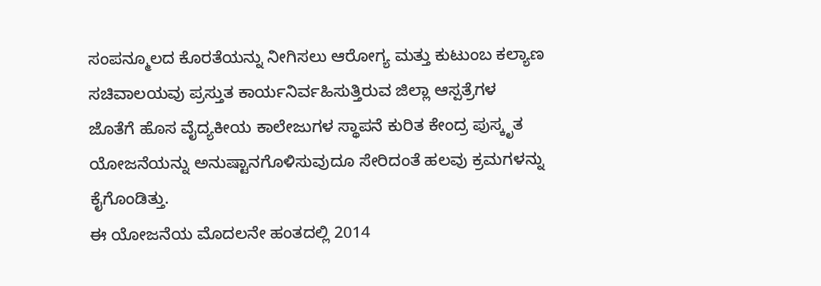ಸಂಪನ್ಮೂಲದ ಕೊರತೆಯನ್ನು ನೀಗಿಸಲು ಆರೋಗ್ಯ ಮತ್ತು ಕುಟುಂಬ ಕಲ್ಯಾಣ ಸಚಿವಾಲಯವು ಪ್ರಸ್ತುತ ಕಾರ್ಯನಿರ್ವಹಿಸುತ್ತಿರುವ ಜಿಲ್ಲಾ ಆಸ್ಪತ್ರೆಗಳ ಜೊತೆಗೆ ಹೊಸ ವೈದ್ಯಕೀಯ ಕಾಲೇಜುಗಳ ಸ್ಥಾಪನೆ ಕುರಿತ ಕೇಂದ್ರ ಪುಸ್ಕೃತ ಯೋಜನೆಯನ್ನು ಅನುಷ್ಟಾನಗೊಳಿಸುವುದೂ ಸೇರಿದಂತೆ ಹಲವು ಕ್ರಮಗಳನ್ನು ಕೈಗೊಂಡಿತ್ತು.
ಈ ಯೋಜನೆಯ ಮೊದಲನೇ ಹಂತದಲ್ಲಿ 2014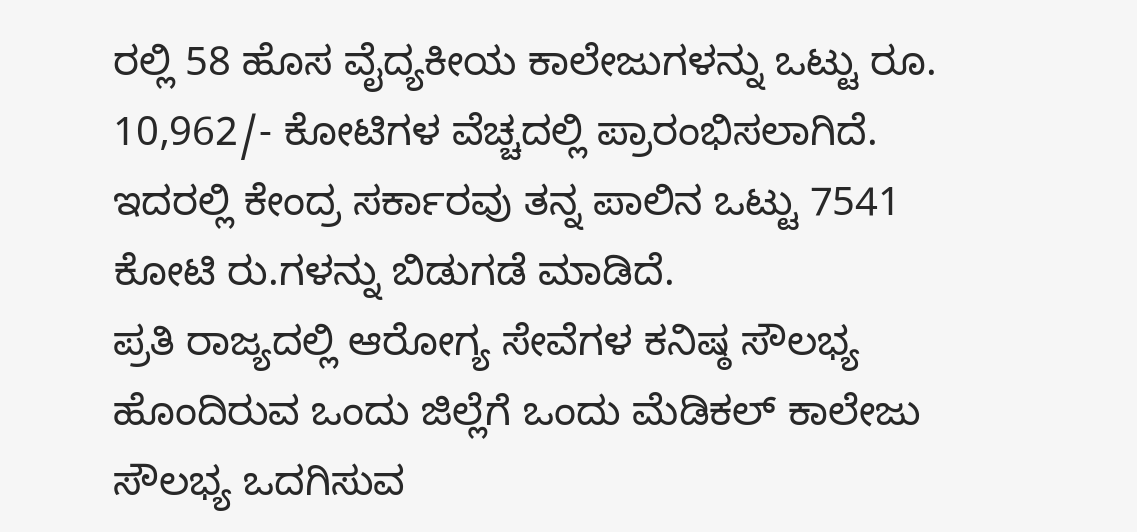ರಲ್ಲಿ 58 ಹೊಸ ವೈದ್ಯಕೀಯ ಕಾಲೇಜುಗಳನ್ನು ಒಟ್ಟು ರೂ. 10,962/- ಕೋಟಿಗಳ ವೆಚ್ಚದಲ್ಲಿ ಪ್ರಾರಂಭಿಸಲಾಗಿದೆ. ಇದರಲ್ಲಿ ಕೇಂದ್ರ ಸರ್ಕಾರವು ತನ್ನ ಪಾಲಿನ ಒಟ್ಟು 7541 ಕೋಟಿ ರು.ಗಳನ್ನು ಬಿಡುಗಡೆ ಮಾಡಿದೆ.
ಪ್ರತಿ ರಾಜ್ಯದಲ್ಲಿ ಆರೋಗ್ಯ ಸೇವೆಗಳ ಕನಿಷ್ಠ ಸೌಲಭ್ಯ ಹೊಂದಿರುವ ಒಂದು ಜಿಲ್ಲೆಗೆ ಒಂದು ಮೆಡಿಕಲ್ ಕಾಲೇಜು ಸೌಲಭ್ಯ ಒದಗಿಸುವ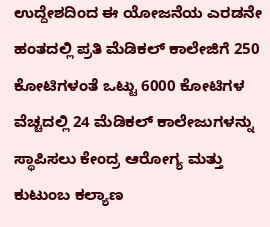ಉದ್ದೇಶದಿಂದ ಈ ಯೋಜನೆಯ ಎರಡನೇ ಹಂತದಲ್ಲಿ ಪ್ರತಿ ಮೆಡಿಕಲ್ ಕಾಲೇಜಿಗೆ 250 ಕೋಟಿಗಳಂತೆ ಒಟ್ಟು 6000 ಕೋಟಿಗಳ ವೆಚ್ಚದಲ್ಲಿ 24 ಮೆಡಿಕಲ್ ಕಾಲೇಜುಗಳನ್ನು ಸ್ಥಾಪಿಸಲು ಕೇಂದ್ರ ಆರೋಗ್ಯ ಮತ್ತು ಕುಟುಂಬ ಕಲ್ಯಾಣ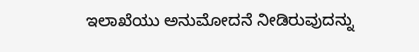ಇಲಾಖೆಯು ಅನುಮೋದನೆ ನೀಡಿರುವುದನ್ನು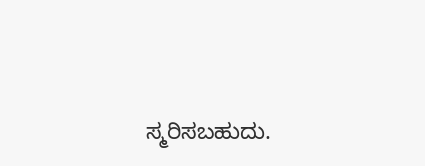ಸ್ಮರಿಸಬಹುದು.